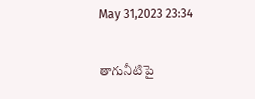May 31,2023 23:34

తాగునీటిపై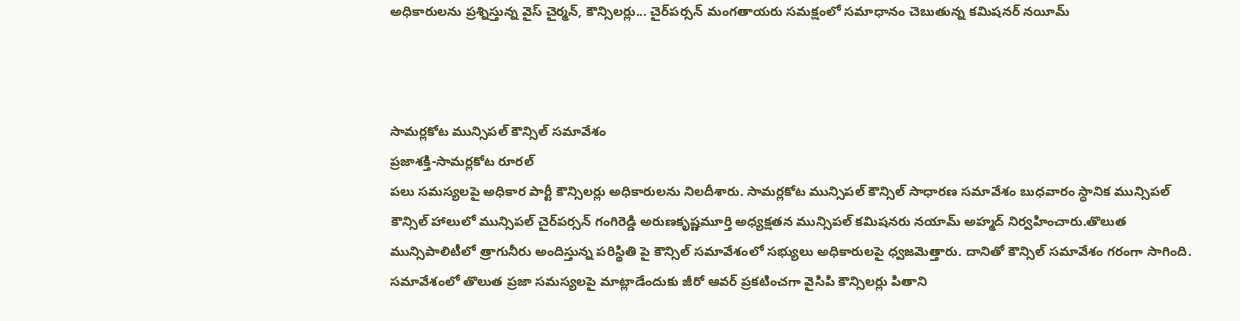అధికారులను ప్రశ్నిస్తున్న వైస్‌ చైర్మన్‌, కౌన్సిలర్లు... చైర్‌పర్సన్‌ మంగతాయరు సమక్షంలో సమాధానం చెబుతున్న కమిషనర్‌ నయీమ్‌



సామర్లకోట మున్సిపల్‌ కౌన్సిల్‌ సమావేశం
ప్రజాశక్తి-సామర్లకోట రూరల్‌
పలు సమస్యలపై అధికార పార్టీ కౌన్సిలర్లు అధికారులను నిలదీశారు. సామర్లకోట మున్సిపల్‌ కౌన్సిల్‌ సాధారణ సమావేశం బుధవారం స్ధానిక మున్సిపల్‌ కౌన్సిల్‌ హాలులో మున్సిపల్‌ చైర్‌పర్సన్‌ గంగిరెడ్డి అరుణకృష్ణమూర్తి అధ్యక్షతన మున్సిపల్‌ కమిషనరు నయామ్‌ అహ్మద్‌ నిర్వహించారు.తొలుత మున్సిపాలిటీలో త్రాగునీరు అందిస్తున్న పరిస్థితి పై కౌన్సిల్‌ సమావేశంలో సభ్యులు అధికారులపై ధ్వజమెత్తారు. దానితో కౌన్సిల్‌ సమావేశం గరంగా సాగింది. సమావేశంలో తొలుత ప్రజా సమస్యలపై మాట్లాడేందుకు జీరో ఆవర్‌ ప్రకటించగా వైసిపి కౌన్సిలర్లు పితాని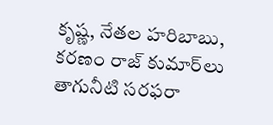కృష్ణ, నేతల హరిబాబు, కరణం రాజ్‌ కుమార్‌లు తాగునీటి సరఫరా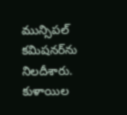మున్సిపల్‌ కమిషనర్‌ను నిలదీశారు. కుళాయిల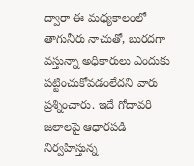ద్వారా ఈ మధ్యకాలంలో తాగునీరు నాచుతో, బురదగా వస్తున్నా అధికారులు ఎందుకు పట్టించుకోవడంలేదని వారు ప్రశ్నించారు. ఇదే గోదావరి జలాలపై ఆధారపడి నిర్వహిస్తున్న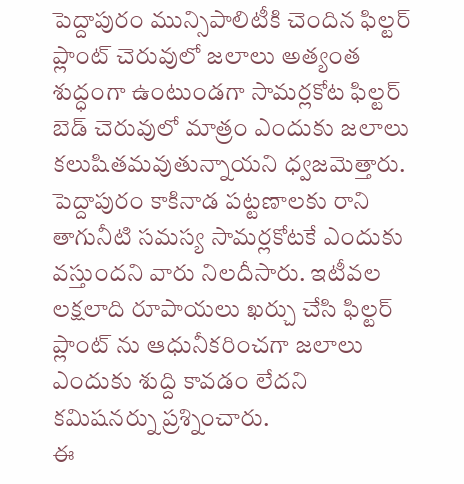పెద్దాపురం మున్సిపాలిటీకి చెందిన ఫిల్టర్‌ ప్లాంట్‌ చెరువులో జలాలు అత్యంత శుద్ధంగా ఉంటుండగా సామర్లకోట ఫిల్టర్‌ బెడ్‌ చెరువులో మాత్రం ఎందుకు జలాలు కలుషితమవుతున్నాయని ధ్వజమెత్తారు. పెద్దాపురం కాకినాడ పట్టణాలకు రాని తాగునీటి సమస్య సామర్లకోటకే ఎందుకు వస్తుందని వారు నిలదీసారు. ఇటీవల లక్షలాది రూపాయలు ఖర్చు చేసి ఫిల్టర్‌ ప్లాంట్‌ ను ఆధునీకరించగా జలాలు ఎందుకు శుద్ది కావడం లేదని కమిషనర్ను ప్రశ్నించారు.
ఈ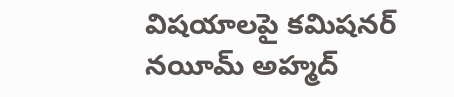విషయాలపై కమిషనర్‌ నయీమ్‌ అహ్మద్‌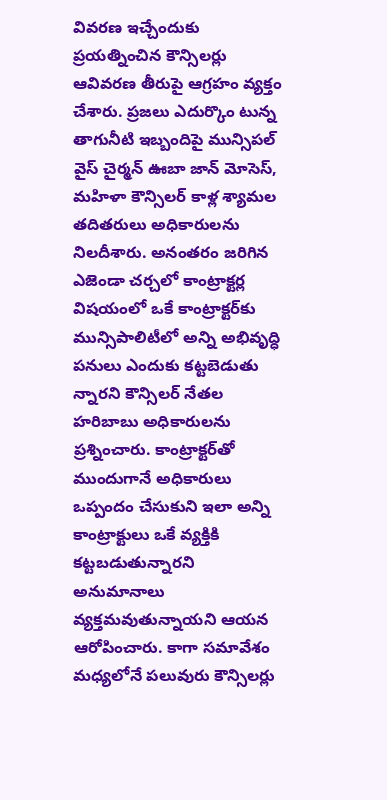వివరణ ఇచ్చేందుకు ప్రయత్నించిన కౌన్సిలర్లు ఆవివరణ తీరుపై ఆగ్రహం వ్యక్తం చేశారు. ప్రజలు ఎదుర్కొం టున్న తాగునీటి ఇబ్బందిపై మున్సిపల్‌ వైస్‌ చైర్మన్‌ ఊబా జాన్‌ మోసెస్‌, మహిళా కౌన్సిలర్‌ కాళ్ల శ్యామల తదితరులు అధికారులను నిలదీశారు. అనంతరం జరిగిన ఎజెండా చర్చలో కాంట్రాక్టర్ల విషయంలో ఒకే కాంట్రాక్టర్‌కు మున్సిపాలిటీలో అన్ని అభివృద్ధి పనులు ఎందుకు కట్టబెడుతు న్నారని కౌన్సిలర్‌ నేతల హరిబాబు అధికారులను ప్రశ్నించారు. కాంట్రాక్టర్‌తో ముందుగానే అధికారులు ఒప్పందం చేసుకుని ఇలా అన్ని కాంట్రాక్టులు ఒకే వ్యక్తికి కట్టబడుతున్నారని అనుమానాలు వ్యక్తమవుతున్నాయని ఆయన ఆరోపించారు. కాగా సమావేశం మధ్యలోనే పలువురు కౌన్సిలర్లు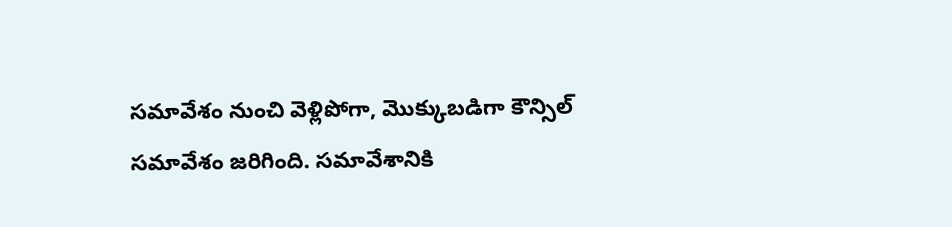సమావేశం నుంచి వెళ్లిపోగా, మొక్కుబడిగా కౌన్సిల్‌ సమావేశం జరిగింది. సమావేశానికి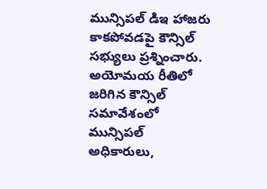మున్సిపల్‌ డిఇ హాజరు కాకపోవడపై కౌన్సిల్‌ సభ్యులు ప్రశ్నించారు. అయోమయ రీతిలో జరిగిన కౌన్సిల్‌ సమావేశంలో మున్సిపల్‌ అధికారులు,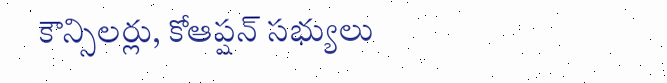కౌన్సిలర్లు, కోఆప్షన్‌ సభ్యులు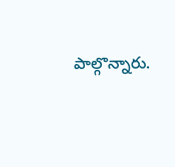పాల్గొన్నారు.